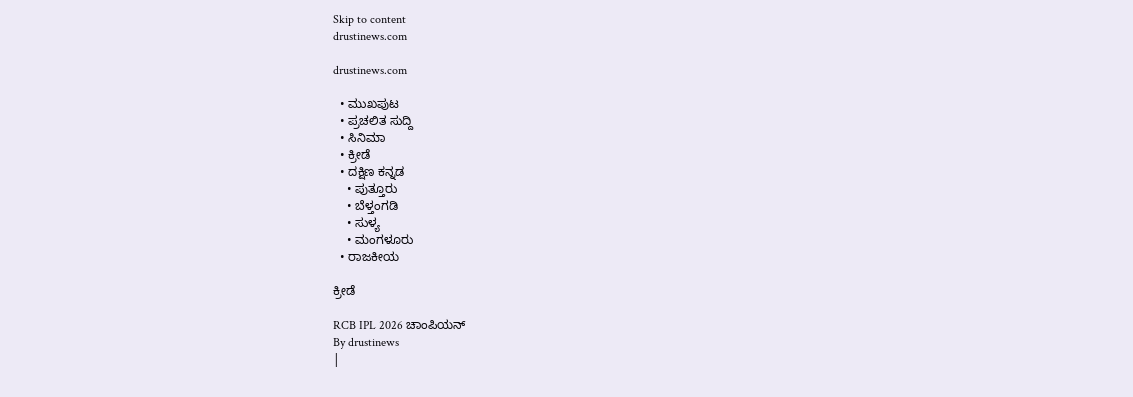Skip to content
drustinews.com

drustinews.com

  • ಮುಖಪುಟ
  • ಪ್ರಚಲಿತ ಸುದ್ದಿ
  • ಸಿನಿಮಾ
  • ಕ್ರೀಡೆ
  • ದಕ್ಷಿಣ ಕನ್ನಡ
    • ಪುತ್ತೂರು
    • ಬೆಳ್ತಂಗಡಿ
    • ಸುಳ್ಯ
    • ಮಂಗಳೂರು
  • ರಾಜಕೀಯ

ಕ್ರೀಡೆ

RCB IPL 2026 ಚಾಂಪಿಯನ್
By drustinews
|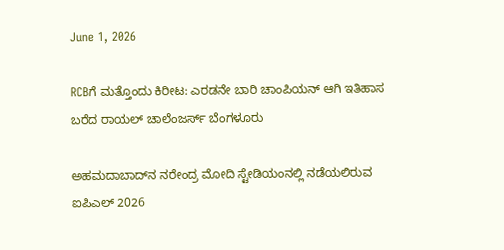June 1, 2026

RCBಗೆ ಮತ್ತೊಂದು ಕಿರೀಟ: ಎರಡನೇ ಬಾರಿ ಚಾಂಪಿಯನ್ ಆಗಿ ಇತಿಹಾಸ ಬರೆದ ರಾಯಲ್ ಚಾಲೆಂಜರ್ಸ್ ಬೆಂಗಳೂರು

ಅಹಮದಾಬಾದ್‌ನ ನರೇಂದ್ರ ಮೋದಿ ಸ್ಟೇಡಿಯಂನಲ್ಲಿ ನಡೆಯಲಿರುವ ಐಪಿಎಲ್ 2026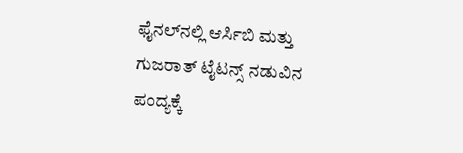ಫೈನಲ್‌ನಲ್ಲಿ ಆರ್ಸಿಬಿ ಮತ್ತು ಗುಜರಾತ್ ಟೈಟನ್ಸ್ ನಡುವಿನ ಪಂದ್ಯಕ್ಕೆ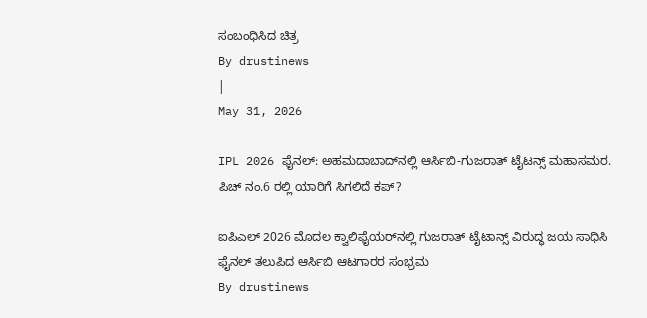ಸಂಬಂಧಿಸಿದ ಚಿತ್ರ
By drustinews
|
May 31, 2026

IPL 2026 ಫೈನಲ್: ಅಹಮದಾಬಾದ್‌ನಲ್ಲಿ ಆರ್ಸಿಬಿ-ಗುಜರಾತ್ ಟೈಟನ್ಸ್ ಮಹಾಸಮರ. ಪಿಚ್ ನಂ.6 ರಲ್ಲಿ ಯಾರಿಗೆ ಸಿಗಲಿದೆ ಕಪ್?

ಐಪಿಎಲ್ 2026 ಮೊದಲ ಕ್ವಾಲಿಫೈಯರ್‌ನಲ್ಲಿ ಗುಜರಾತ್ ಟೈಟಾನ್ಸ್ ವಿರುದ್ಧ ಜಯ ಸಾಧಿಸಿ ಫೈನಲ್ ತಲುಪಿದ ಆರ್ಸಿಬಿ ಆಟಗಾರರ ಸಂಭ್ರಮ
By drustinews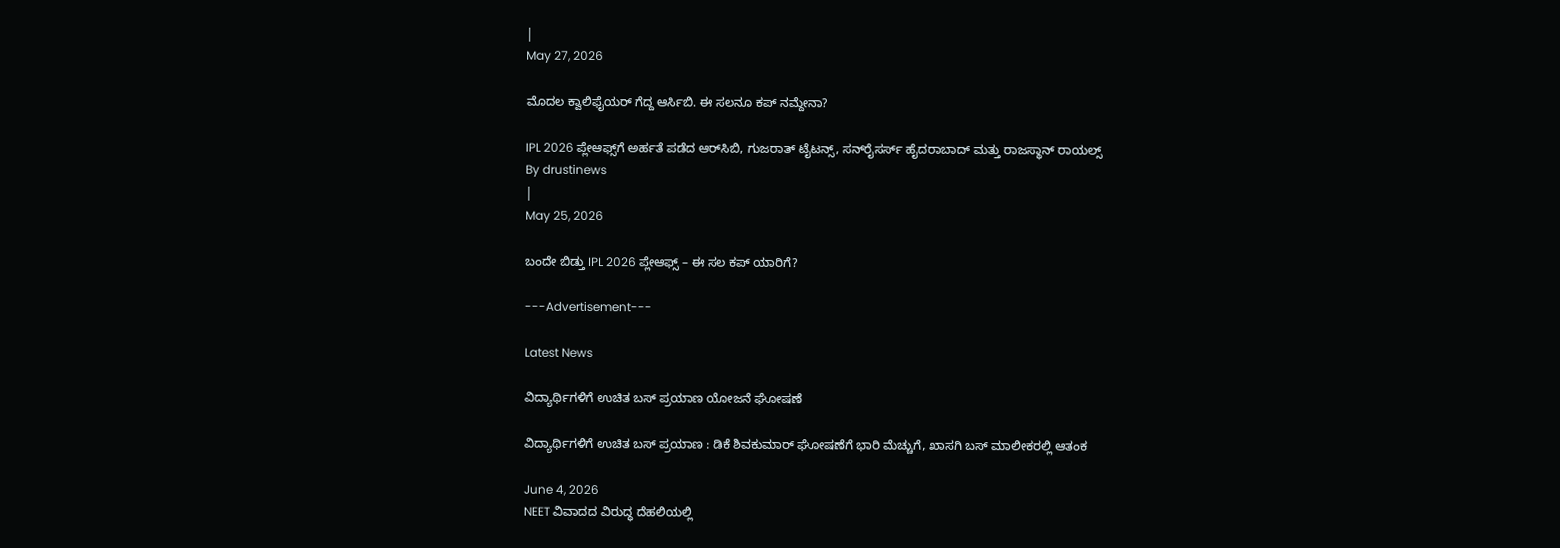|
May 27, 2026

ಮೊದಲ ಕ್ವಾಲಿಫೈಯರ್ ಗೆದ್ದ ಆರ್ಸಿಬಿ. ಈ ಸಲನೂ ಕಪ್ ನಮ್ದೇನಾ?

IPL 2026 ಪ್ಲೇಆಫ್ಸ್‌ಗೆ ಅರ್ಹತೆ ಪಡೆದ ಆರ್‌ಸಿಬಿ, ಗುಜರಾತ್ ಟೈಟನ್ಸ್, ಸನ್‌ರೈಸರ್ಸ್ ಹೈದರಾಬಾದ್ ಮತ್ತು ರಾಜಸ್ಥಾನ್ ರಾಯಲ್ಸ್
By drustinews
|
May 25, 2026

ಬಂದೇ ಬಿಡ್ತು IPL 2026 ಪ್ಲೇಆಫ್ಸ್ – ಈ ಸಲ ಕಪ್ ಯಾರಿಗೆ?

---Advertisement---

Latest News

ವಿದ್ಯಾರ್ಥಿಗಳಿಗೆ ಉಚಿತ ಬಸ್ ಪ್ರಯಾಣ ಯೋಜನೆ ಘೋಷಣೆ

ವಿದ್ಯಾರ್ಥಿಗಳಿಗೆ ಉಚಿತ ಬಸ್ ಪ್ರಯಾಣ : ಡಿಕೆ ಶಿವಕುಮಾರ್ ಘೋಷಣೆಗೆ ಭಾರಿ ಮೆಚ್ಚುಗೆ, ಖಾಸಗಿ ಬಸ್ ಮಾಲೀಕರಲ್ಲಿ ಆತಂಕ

June 4, 2026
NEET ವಿವಾದದ ವಿರುದ್ಧ ದೆಹಲಿಯಲ್ಲಿ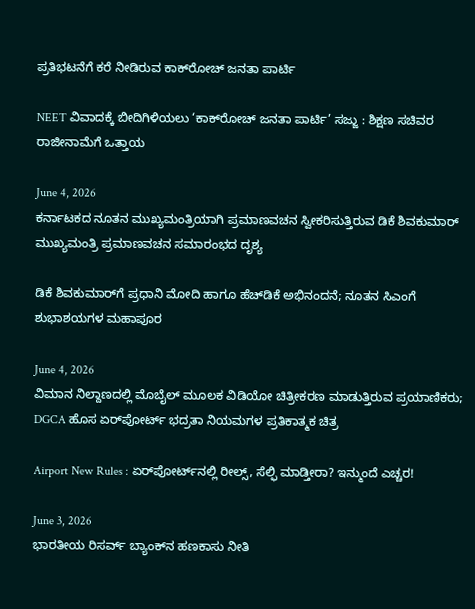ಪ್ರತಿಭಟನೆಗೆ ಕರೆ ನೀಡಿರುವ ಕಾಕ್‌ರೋಚ್ ಜನತಾ ಪಾರ್ಟಿ

NEET ವಿವಾದಕ್ಕೆ ಬೀದಿಗಿಳಿಯಲು ‘ಕಾಕ್‌ರೋಚ್ ಜನತಾ ಪಾರ್ಟಿ’ ಸಜ್ಜು : ಶಿಕ್ಷಣ ಸಚಿವರ ರಾಜೀನಾಮೆಗೆ ಒತ್ತಾಯ

June 4, 2026
ಕರ್ನಾಟಕದ ನೂತನ ಮುಖ್ಯಮಂತ್ರಿಯಾಗಿ ಪ್ರಮಾಣವಚನ ಸ್ವೀಕರಿಸುತ್ತಿರುವ ಡಿಕೆ ಶಿವಕುಮಾರ್ ಮುಖ್ಯಮಂತ್ರಿ ಪ್ರಮಾಣವಚನ ಸಮಾರಂಭದ ದೃಶ್ಯ

ಡಿಕೆ ಶಿವಕುಮಾರ್‌ಗೆ ಪ್ರಧಾನಿ ಮೋದಿ ಹಾಗೂ ಹೆಚ್‌ಡಿಕೆ ಅಭಿನಂದನೆ; ನೂತನ ಸಿಎಂಗೆ ಶುಭಾಶಯಗಳ ಮಹಾಪೂರ

June 4, 2026
ವಿಮಾನ ನಿಲ್ದಾಣದಲ್ಲಿ ಮೊಬೈಲ್ ಮೂಲಕ ವಿಡಿಯೋ ಚಿತ್ರೀಕರಣ ಮಾಡುತ್ತಿರುವ ಪ್ರಯಾಣಿಕರು; DGCA ಹೊಸ ಏರ್‌ಪೋರ್ಟ್ ಭದ್ರತಾ ನಿಯಮಗಳ ಪ್ರತಿಕಾತ್ಮಕ ಚಿತ್ರ

Airport New Rules : ಏರ್‌ಪೋರ್ಟ್‌ನಲ್ಲಿ ರೀಲ್ಸ್, ಸೆಲ್ಫಿ ಮಾಡ್ತೀರಾ? ಇನ್ಮುಂದೆ ಎಚ್ಚರ!

June 3, 2026
ಭಾರತೀಯ ರಿಸರ್ವ್ ಬ್ಯಾಂಕ್‌ನ ಹಣಕಾಸು ನೀತಿ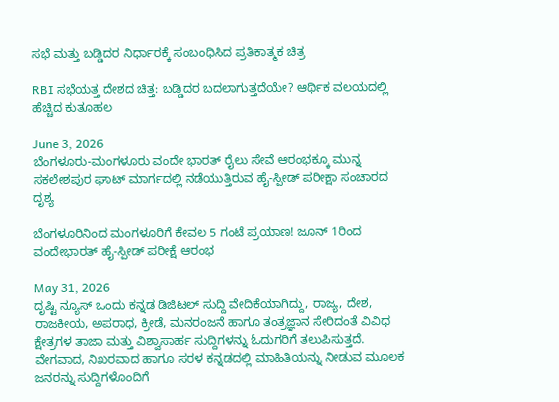ಸಭೆ ಮತ್ತು ಬಡ್ಡಿದರ ನಿರ್ಧಾರಕ್ಕೆ ಸಂಬಂಧಿಸಿದ ಪ್ರತಿಕಾತ್ಮಕ ಚಿತ್ರ

RBI ಸಭೆಯತ್ತ ದೇಶದ ಚಿತ್ತ: ಬಡ್ಡಿದರ ಬದಲಾಗುತ್ತದೆಯೇ? ಆರ್ಥಿಕ ವಲಯದಲ್ಲಿ ಹೆಚ್ಚಿದ ಕುತೂಹಲ

June 3, 2026
ಬೆಂಗಳೂರು-ಮಂಗಳೂರು ವಂದೇ ಭಾರತ್ ರೈಲು ಸೇವೆ ಆರಂಭಕ್ಕೂ ಮುನ್ನ ಸಕಲೇಶಪುರ ಘಾಟ್ ಮಾರ್ಗದಲ್ಲಿ ನಡೆಯುತ್ತಿರುವ ಹೈ-ಸ್ಪೀಡ್ ಪರೀಕ್ಷಾ ಸಂಚಾರದ ದೃಶ್ಯ

ಬೆಂಗಳೂರಿನಿಂದ ಮಂಗಳೂರಿಗೆ ಕೇವಲ 5 ಗಂಟೆ ಪ್ರಯಾಣ! ಜೂನ್ 1ರಿಂದ ವಂದೇಭಾರತ್ ಹೈ-ಸ್ಪೀಡ್ ಪರೀಕ್ಷೆ ಆರಂಭ

May 31, 2026
ದೃಷ್ಟಿ ನ್ಯೂಸ್ ಒಂದು ಕನ್ನಡ ಡಿಜಿಟಲ್ ಸುದ್ದಿ ವೇದಿಕೆಯಾಗಿದ್ದು, ರಾಜ್ಯ, ದೇಶ, ರಾಜಕೀಯ, ಅಪರಾಧ, ಕ್ರೀಡೆ, ಮನರಂಜನೆ ಹಾಗೂ ತಂತ್ರಜ್ಞಾನ ಸೇರಿದಂತೆ ವಿವಿಧ ಕ್ಷೇತ್ರಗಳ ತಾಜಾ ಮತ್ತು ವಿಶ್ವಾಸಾರ್ಹ ಸುದ್ದಿಗಳನ್ನು ಓದುಗರಿಗೆ ತಲುಪಿಸುತ್ತದೆ. ವೇಗವಾದ, ನಿಖರವಾದ ಹಾಗೂ ಸರಳ ಕನ್ನಡದಲ್ಲಿ ಮಾಹಿತಿಯನ್ನು ನೀಡುವ ಮೂಲಕ ಜನರನ್ನು ಸುದ್ದಿಗಳೊಂದಿಗೆ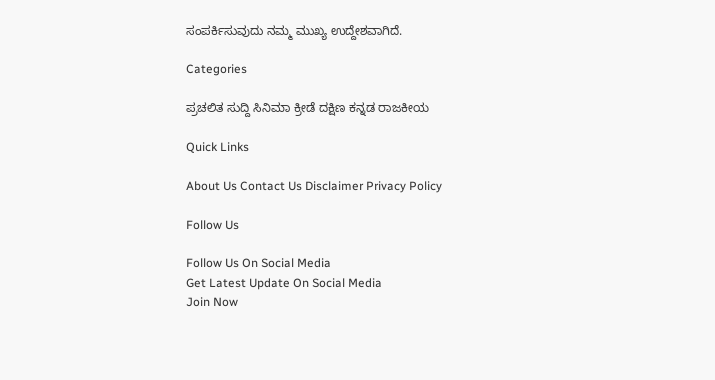ಸಂಪರ್ಕಿಸುವುದು ನಮ್ಮ ಮುಖ್ಯ ಉದ್ದೇಶವಾಗಿದೆ.

Categories

ಪ್ರಚಲಿತ ಸುದ್ದಿ ಸಿನಿಮಾ ಕ್ರೀಡೆ ದಕ್ಷಿಣ ಕನ್ನಡ ರಾಜಕೀಯ

Quick Links

About Us Contact Us Disclaimer Privacy Policy

Follow Us

Follow Us On Social Media
Get Latest Update On Social Media
Join Now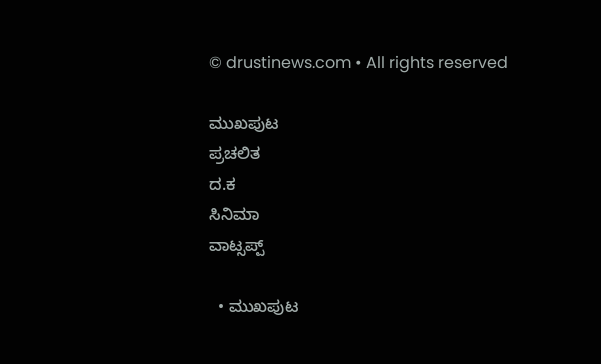© drustinews.com • All rights reserved

ಮುಖಪುಟ
ಪ್ರಚಲಿತ
ದ.ಕ
ಸಿನಿಮಾ
ವಾಟ್ಸಪ್ಪ್

  • ಮುಖಪುಟ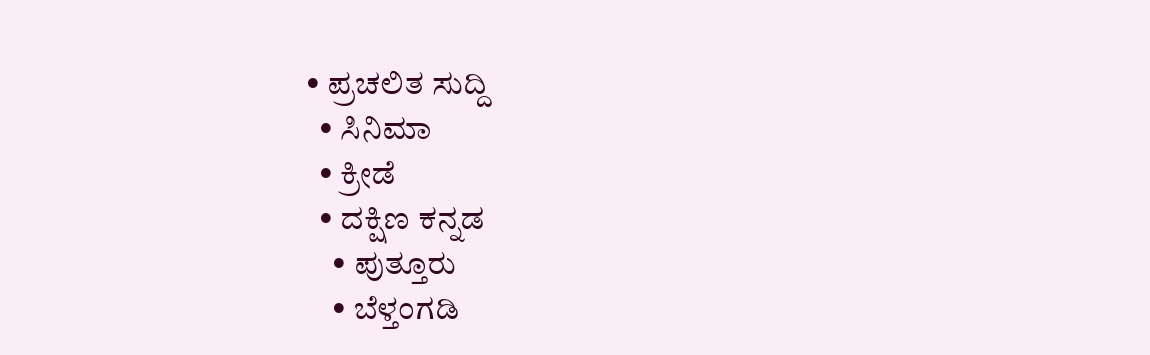• ಪ್ರಚಲಿತ ಸುದ್ದಿ
  • ಸಿನಿಮಾ
  • ಕ್ರೀಡೆ
  • ದಕ್ಷಿಣ ಕನ್ನಡ
    • ಪುತ್ತೂರು
    • ಬೆಳ್ತಂಗಡಿ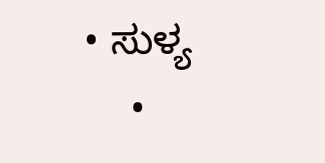• ಸುಳ್ಯ
    •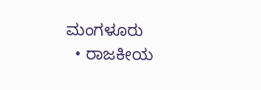ಮಂಗಳೂರು
  • ರಾಜಕೀಯ